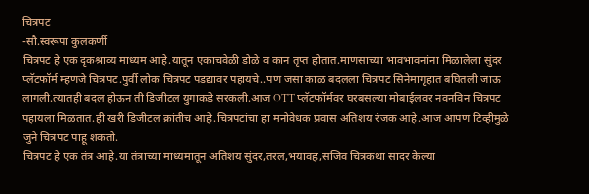चित्रपट
-सौ.स्वरूपा कुलकर्णी
चित्रपट हे एक दृकश्राव्य माध्यम आहे.यातून एकाचवेळी डोळे व कान तृप्त होतात.माणसाच्या भावभावनांना मिळालेला सुंदर प्लॅटफॉर्म म्हणजे चित्रपट.पुर्वी लोक चित्रपट पडद्यावर पहायचे..पण जसा काळ बदलला चित्रपट सिनेमागृहात बघितली जाऊ लागली.त्यातही बदल होऊन ती डिजीटल युगाकडे सरकली.आज OTT प्लॅटफॉर्मवर घरबसल्या मोबाईलवर नवनविन चित्रपट पहायला मिळतात.ही खरी डिजीटल क्रांतीच आहे.चित्रपटांचा हा मनोवेधक प्रवास अतिशय रंजक आहे.आज आपण टिव्हीमुळे जुने चित्रपट पाहू शकतो.
चित्रपट हे एक तंत्र आहे.या तंत्राच्या माध्यमातून अतिशय सुंदर,तरल,भयावह,सजिव चित्रकथा सादर केल्या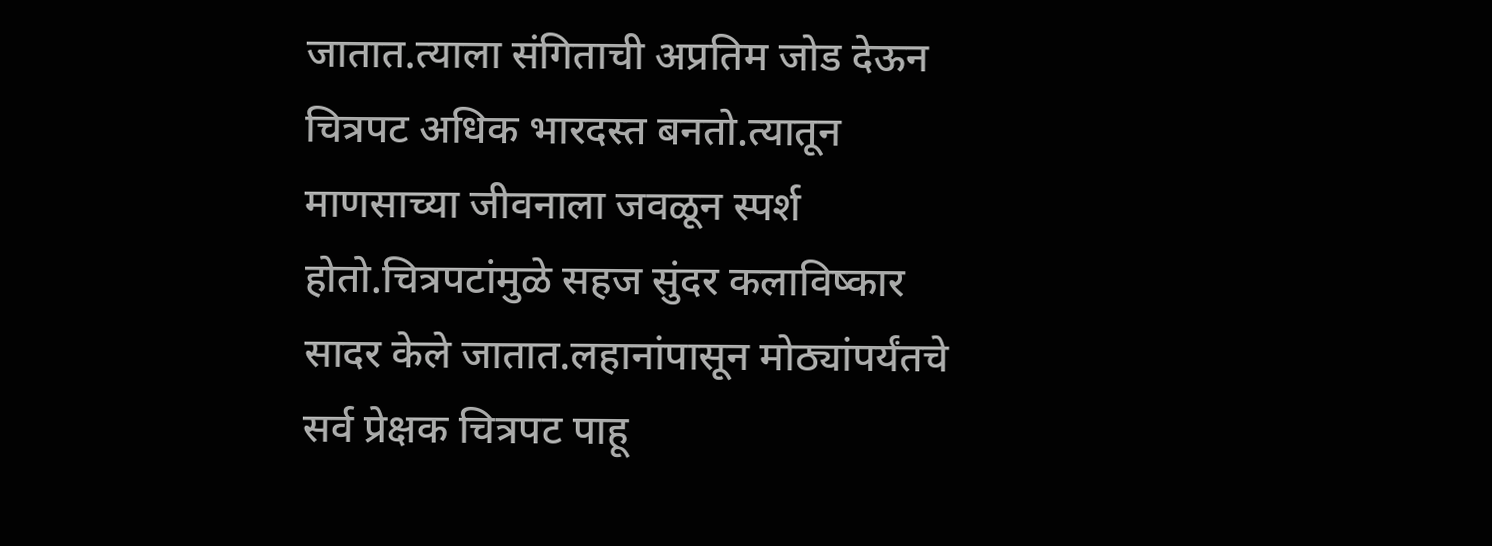जातात.त्याला संगिताची अप्रतिम जोड देऊन चित्रपट अधिक भारदस्त बनतो.त्यातून माणसाच्या जीवनाला जवळून स्पर्श होतो.चित्रपटांमुळे सहज सुंदर कलाविष्कार सादर केले जातात.लहानांपासून मोठ्यांपर्यंतचे सर्व प्रेक्षक चित्रपट पाहू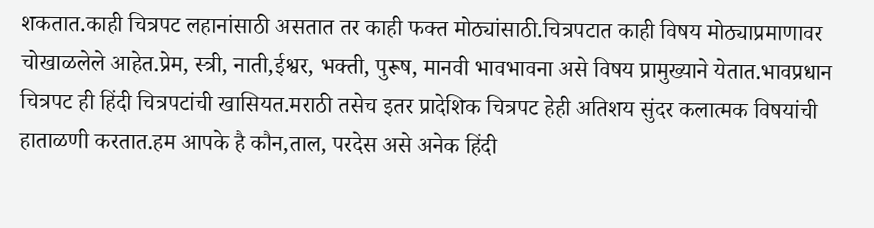शकतात.काही चित्रपट लहानांसाठी असतात तर काही फक्त मोठ्यांसाठी.चित्रपटात काही विषय मोठ्याप्रमाणावर चोखाळलेले आहेत.प्रेम, स्त्री, नाती,ईश्वर, भक्ती, पुरूष, मानवी भावभावना असे विषय प्रामुख्याने येतात.भावप्रधान चित्रपट ही हिंदी चित्रपटांची खासियत.मराठी तसेच इतर प्रादेशिक चित्रपट हेही अतिशय सुंदर कलात्मक विषयांची हाताळणी करतात.हम आपके है कौन,ताल, परदेस असे अनेक हिंदी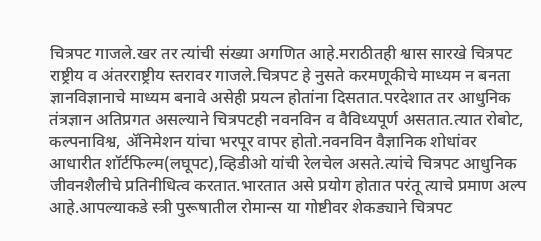चित्रपट गाजले.खर तर त्यांची संख्या अगणित आहे.मराठीतही श्वास सारखे चित्रपट राष्ट्रीय व अंतरराष्ट्रीय स्तरावर गाजले.चित्रपट हे नुसते करमणूकीचे माध्यम न बनता ज्ञानविज्ञानाचे माध्यम बनावे असेही प्रयत्न होतांना दिसतात.परदेशात तर आधुनिक तंत्रज्ञान अतिप्रगत असल्याने चित्रपटही नवनविन व वैविध्यपूर्ण असतात.त्यात रोबोट, कल्पनाविश्व, ॲनिमेशन यांचा भरपूर वापर होतो.नवनविन वैज्ञानिक शोधांवर आधारीत शॉर्टफिल्म(लघूपट),व्हिडीओ यांची रेलचेल असते.त्यांचे चित्रपट आधुनिक जीवनशैलीचे प्रतिनीधित्व करतात.भारतात असे प्रयोग होतात परंतू त्याचे प्रमाण अल्प आहे.आपल्याकडे स्त्री पुरूषातील रोमान्स या गोष्टीवर शेकड्याने चित्रपट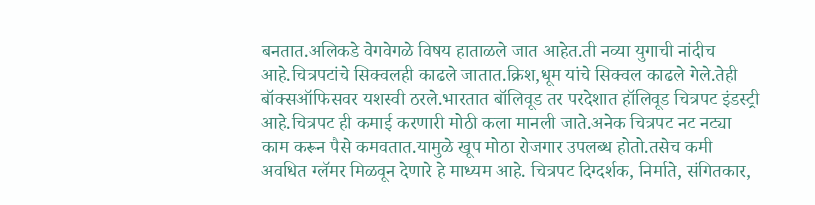बनतात.अलिकडे वेगवेगळे विषय हाताळले जात आहेत.ती नव्या युगाची नांदीच आहे.चित्रपटांचे सिक्वलही काढले जातात.क्रिश,धूम यांचे सिक्वल काढले गेले.तेही बॉक्सऑफिसवर यशस्वी ठरले.भारतात बॉलिवूड तर परदेशात हॉलिवूड चित्रपट इंडस्ट्री आहे.चित्रपट ही कमाई करणारी मोठी कला मानली जाते.अनेक चित्रपट नट नट्या काम करून पैसे कमवतात.यामुळे खूप मोठा रोजगार उपलब्ध होतो.तसेच कमी अवधित ग्लॅमर मिळवून देणारे हे माध्यम आहे. चित्रपट दिग्दर्शक, निर्माते, संगितकार,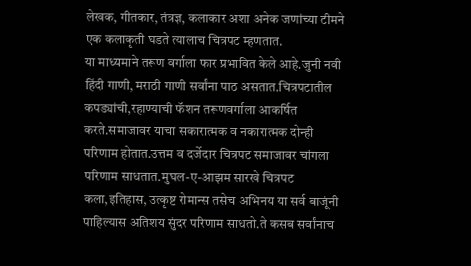लेखक, गीतकार, तंत्रज्ञ, कलाकार अशा अनेक जणांच्या टीमने एक कलाकृती घडते त्यालाच चित्रपट म्हणतात.
या माध्यमाने तरूण वर्गाला फार प्रभावित केले आहे.जुनी नवी हिंदी गाणी, मराठी गाणी सर्वांना पाठ असतात.चित्रपटातील कपड्यांची,रहाण्याची फॅशन तरूणवर्गाला आकर्षित करते.समाजावर याचा सकारात्मक व नकारात्मक दोन्ही परिणाम होतात.उत्तम व दर्जेदार चित्रपट समाजावर चांगला परिणाम साधतात.मुघल-ए-आझम सारखे चित्रपट कला,इतिहास, उत्कृष्ट रोमान्स तसेच अभिनय या सर्व बाजूंनी पाहिल्यास अतिशय सुंदर परिणाम साधतो.ते कसब सर्वांनाच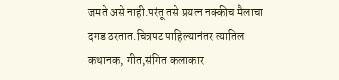जमते असे नाही.परंतू तसे प्रयत्न नक्कीच मैलाचा दगड ठरतात.चित्रपट पाहिल्यानंतर त्यातिल कथानक, गीत,संगित कलाकार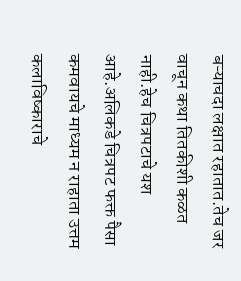बऱ्याचदा लक्षात रहातात.तेच जर वाचून कथा तितकीशी कळत नाही.हेच चित्रपटाचे यश आहे.अलिकडे चित्रपट फक्त पैसा कमवायचे माध्यम न राहाता उत्तम कलाविष्काराचे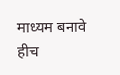माध्यम बनावे हीच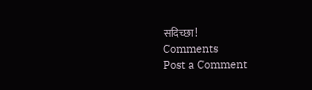सदिच्छा!
Comments
Post a Comment